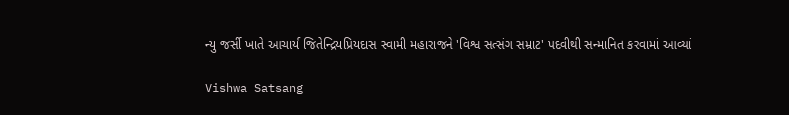ન્યુ જર્સી ખાતે આચાર્ય જિતેન્દ્રિયપ્રિયદાસ સ્વામી મહારાજને 'વિશ્વ સત્સંગ સમ્રાટ' પદવીથી સન્માનિત કરવામાં આવ્યાં

Vishwa Satsang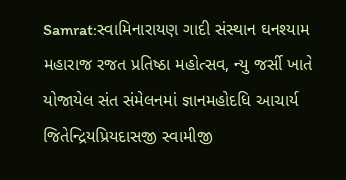Samrat:સ્વામિનારાયણ ગાદી સંસ્થાન ઘનશ્યામ મહારાજ રજત પ્રતિષ્ઠા મહોત્સવ, ન્યુ જર્સી ખાતે યોજાયેલ સંત સંમેલનમાં જ્ઞાનમહોદધિ આચાર્ય જિતેન્દ્રિયપ્રિયદાસજી સ્વામીજી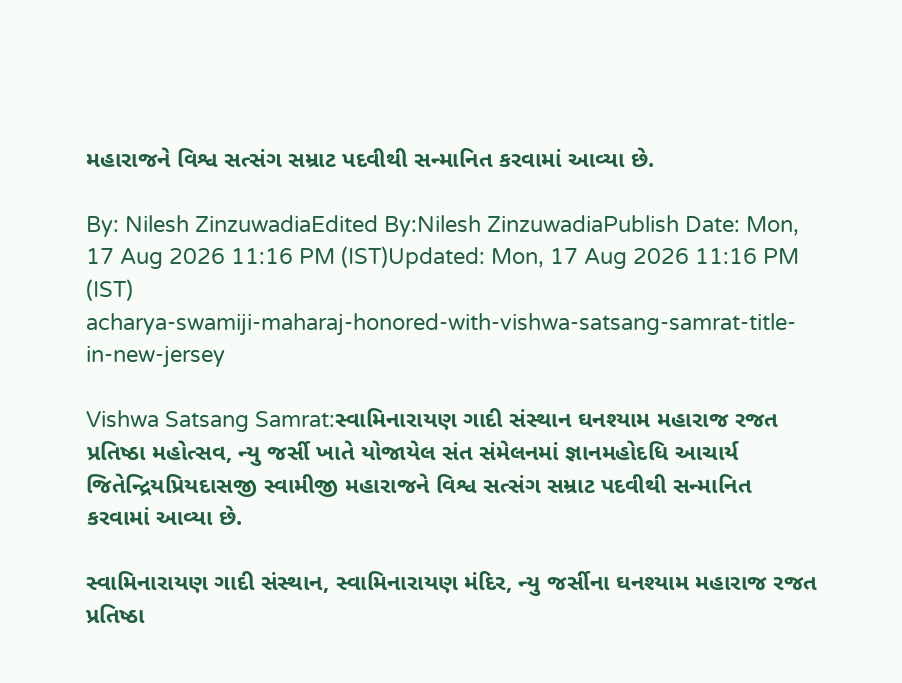મહારાજને વિશ્વ સત્સંગ સમ્રાટ પદવીથી સન્માનિત કરવામાં આવ્યા છે.

By: Nilesh ZinzuwadiaEdited By:Nilesh ZinzuwadiaPublish Date: Mon, 17 Aug 2026 11:16 PM (IST)Updated: Mon, 17 Aug 2026 11:16 PM (IST)
acharya-swamiji-maharaj-honored-with-vishwa-satsang-samrat-title-in-new-jersey

Vishwa Satsang Samrat:સ્વામિનારાયણ ગાદી સંસ્થાન ઘનશ્યામ મહારાજ રજત પ્રતિષ્ઠા મહોત્સવ, ન્યુ જર્સી ખાતે યોજાયેલ સંત સંમેલનમાં જ્ઞાનમહોદધિ આચાર્ય જિતેન્દ્રિયપ્રિયદાસજી સ્વામીજી મહારાજને વિશ્વ સત્સંગ સમ્રાટ પદવીથી સન્માનિત કરવામાં આવ્યા છે.

સ્વામિનારાયણ ગાદી સંસ્થાન, સ્વામિનારાયણ મંદિર, ન્યુ જર્સીના ઘનશ્યામ મહારાજ રજત પ્રતિષ્ઠા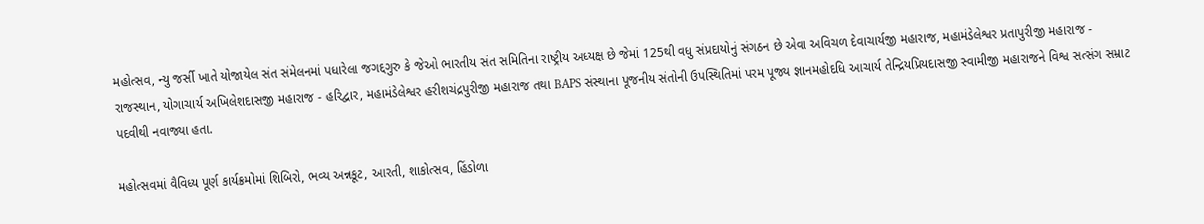મહોત્સવ, ન્યુ જર્સી ખાતે યોજાયેલ સંત સંમેલનમાં પધારેલા જગદ્દગુરુ કે જેઓ ભારતીય સંત સમિતિના રાષ્ટ્રીય અધ્યક્ષ છે જેમાં 125થી વધુ સંપ્રદાયોનું સંગઠન છે એવા અવિચળ દેવાચાર્યજી મહારાજ, મહામંડેલેશ્વર પ્રતાપુરીજી મહારાજ - રાજસ્થાન, યોગાચાર્ય અખિલેશદાસજી મહારાજ - હરિદ્વાર, મહામંડેલેશ્વર હરીશચંદ્રપુરીજી મહારાજ તથા BAPS સંસ્થાના પૂજનીય સંતોની ઉપસ્થિતિમાં પરમ પૂજ્ય જ્ઞાનમહોદધિ આચાર્ય તેન્દ્રિયપ્રિયદાસજી સ્વામીજી મહારાજને વિશ્વ સત્સંગ સમ્રાટ પદવીથી નવાજ્યા હતા.

મહોત્સવમાં વૈવિધ્ય પૂર્ણ કાર્યક્રમોમાં શિબિરો, ભવ્ય અન્નકૂટ, આરતી, શાકોત્સવ, હિંડોળા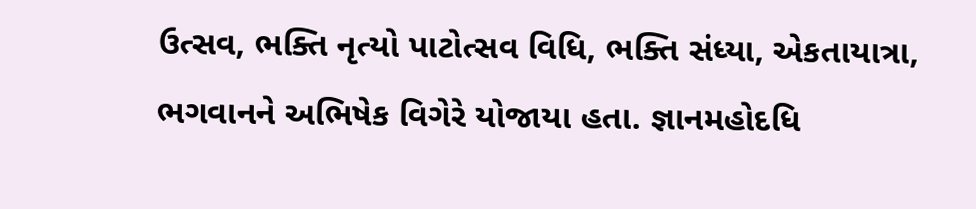ઉત્સવ, ભક્તિ નૃત્યો પાટોત્સવ વિધિ, ભક્તિ સંધ્યા, એકતાયાત્રા, ભગવાનને અભિષેક વિગેરે યોજાયા હતા. જ્ઞાનમહોદધિ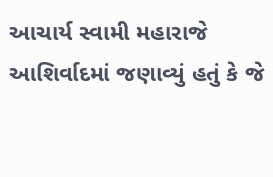આચાર્ય સ્વામી મહારાજે આશિર્વાદમાં જણાવ્યું હતું કે જે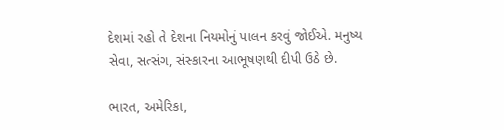દેશમાં રહો તે દેશના નિયમોનું પાલન કરવું જોઈએ. મનુષ્ય સેવા, સત્સંગ, સંસ્કારના આભૂષણથી દીપી ઉઠે છે.

ભારત, અમેરિકા,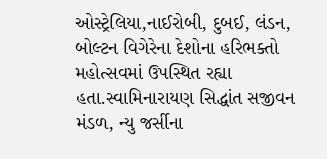ઓસ્ટ્રેલિયા,નાઈરોબી, દુબઈ, લંડન, બોલ્ટન વિગેરેના દેશોના હરિભક્તો મહોત્સવમાં ઉપસ્થિત રહ્યા હતા.સ્વામિનારાયણ સિદ્ધાંત સજીવન મંડળ, ન્યુ જર્સીના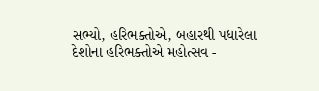સભ્યો, હરિભક્તોએ, બહારથી પધારેલા દેશોના હરિભક્તોએ મહોત્સવ -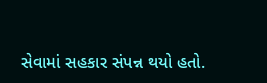સેવામાં સહકાર સંપન્ન થયો હતો.